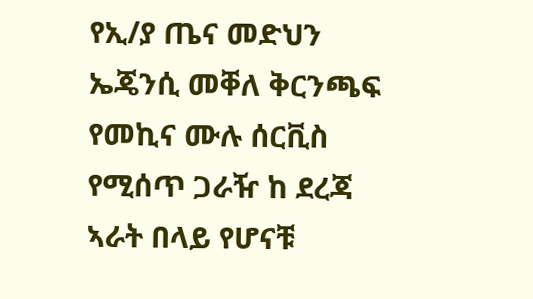የኢ/ያ ጤና መድህን ኤጄንሲ መቐለ ቅርንጫፍ የመኪና ሙሉ ሰርቪስ የሚሰጥ ጋራዥ ከ ደረጃ ኣራት በላይ የሆናቹ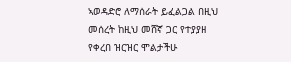ኣወዳድሮ ለማሰራት ይፈልጋል በዚህ መሰረት ከዚህ መሸኛ ጋር የተያያዘ የቀረበ ዝርዝር ሞልታችሁ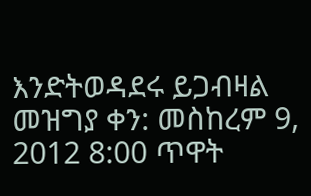እንድትወዳደሩ ይጋብዛል
መዝግያ ቀን: መስከረም 9, 2012 8:00 ጥዋት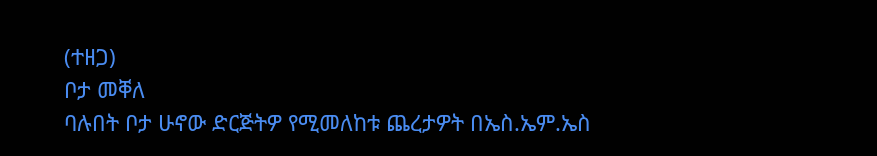(ተዘጋ)
ቦታ መቐለ
ባሉበት ቦታ ሁኖው ድርጅትዎ የሚመለከቱ ጨረታዎት በኤስ.ኤም.ኤስ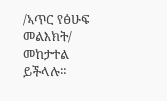/ኣጥር የፅሁፍ መልእክት/ መከታተል ይችላሉ።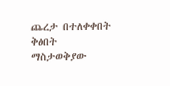ጨረታ በተለቀቀበት ቅፅበት ማስታወቅያው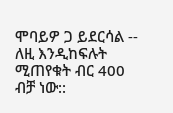ሞባይዎ ጋ ይደርሳል -- ለዚ እንዲከፍሉት ሚጠየቁት ብር 400 ብቻ ነው::